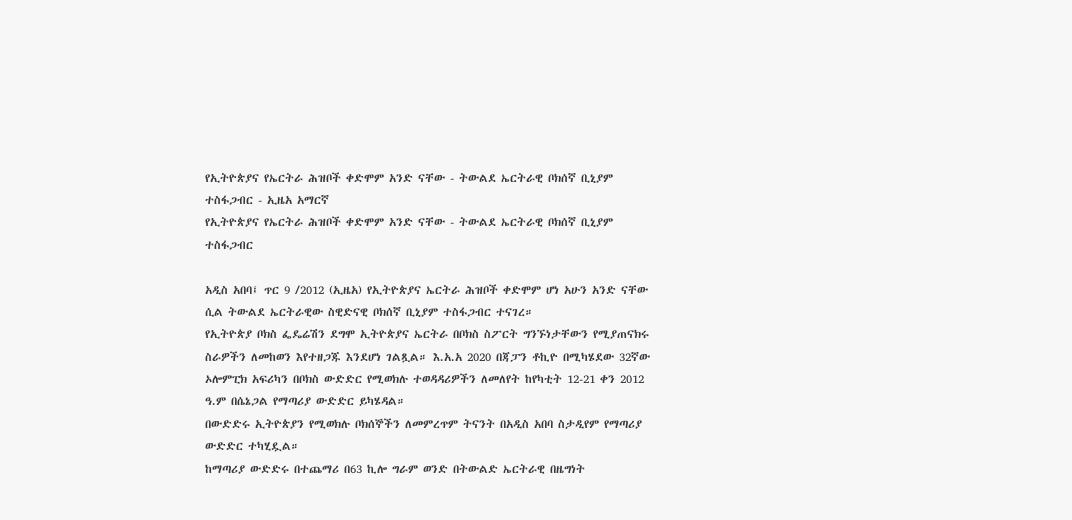የኢትዮጵያና የኤርትራ ሕዝቦች ቀድሞም አንድ ናቸው - ትውልደ ኤርትራዊ ቦክሰኛ ቢኒያም ተስፋጋብር - ኢዜአ አማርኛ
የኢትዮጵያና የኤርትራ ሕዝቦች ቀድሞም አንድ ናቸው - ትውልደ ኤርትራዊ ቦክሰኛ ቢኒያም ተስፋጋብር

አዲስ አበባ፤ ጥር 9 /2012 (ኢዜአ) የኢትዮጵያና ኤርትራ ሕዝቦች ቀድሞም ሆነ አሁን አንድ ናቸው ሲል ትውልደ ኤርትራዊው ስዊድናዊ ቦክሰኛ ቢኒያም ተስፋጋብር ተናገረ።
የኢትዮጵያ ቦክስ ፌዴሬሽን ደግሞ ኢትዮጵያና ኤርትራ በቦክስ ስፖርት ግንኙነታቸውን የሚያጠናክሩ ስራዎችን ለመከወን እየተዘጋጁ እንደሆነ ገልጿል። እ.አ.አ 2020 በጃፓን ቶኪዮ በሚካሄደው 32ኛው ኦሎምፒክ አፍሪካን በቦክስ ውድድር የሚወክሉ ተወዳዳሪዎችን ለመለየት ከየካቲት 12-21 ቀን 2012 ዓ.ም በሴኔጋል የማጣሪያ ውድድር ይካሄዳል።
በውድድሩ ኢትዮጵያን የሚወክሉ ቦክሰኞችን ለመምረጥም ትናንት በአዲስ አበባ ስታዲየም የማጣሪያ ውድድር ተካሂዷል።
ከማጣሪያ ውድድሩ በተጨማሪ በ63 ኪሎ ግራም ወንድ በትውልድ ኤርትራዊ በዜግነት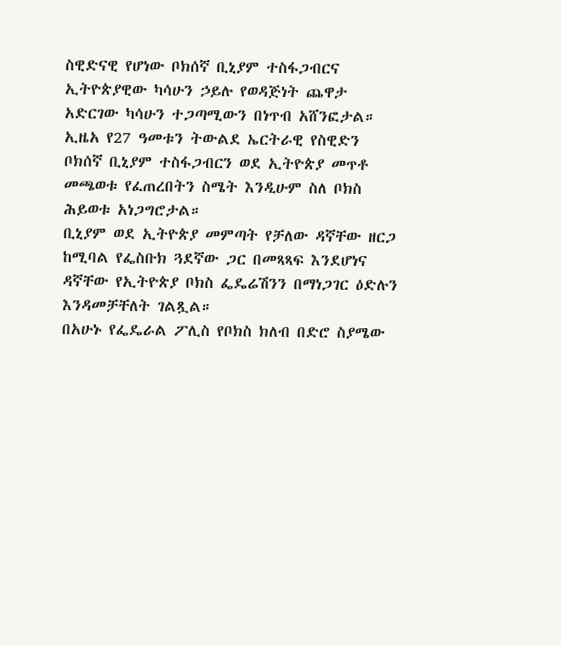ስዊድናዊ የሆነው ቦክሰኛ ቢኒያም ተስፋጋብርና ኢትዮጵያዊው ካሳሁን ኃይሉ የወዳጅነት ጨዋታ አድርገው ካሳሁን ተጋጣሚውን በነጥብ አሸንፎታል።
ኢዜአ የ27 ዓመቱን ትውልደ ኤርትራዊ የስዊድን ቦክሰኛ ቢኒያም ተስፋጋብርን ወደ ኢትዮጵያ መጥቶ መጫወቱ የፈጠረበትን ስሜት እንዲሁም ስለ ቦክስ ሕይወቱ አነጋግሮታል።
ቢኒያም ወደ ኢትዮጵያ መምጣት የቻለው ዳኛቸው ዘርጋ ከሚባል የፌስቡክ ጓደኛው ጋር በመጻጻፍ እንደሆነና ዳኛቸው የኢትዮጵያ ቦክስ ፌዴሬሽንን በማነጋገር ዕድሉን እንዳመቻቸለት ገልጿል።
በአሁኑ የፌዴራል ፖሊስ የቦክስ ክለብ በድሮ ስያሜው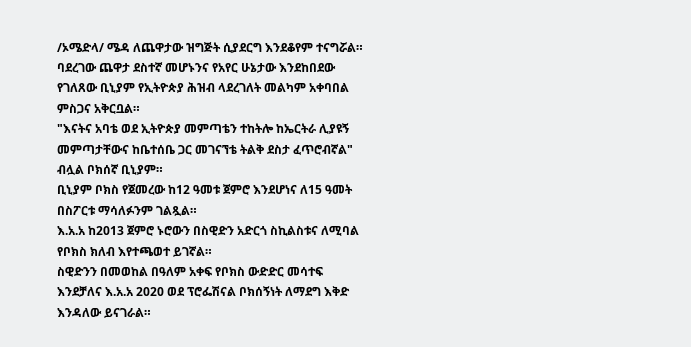/ኦሜድላ/ ሜዳ ለጨዋታው ዝግጅት ሲያደርግ እንደቆየም ተናግሯል።
ባደረገው ጨዋታ ደስተኛ መሆኑንና የአየር ሁኔታው እንደከበደው የገለጸው ቢኒያም የኢትዮጵያ ሕዝብ ላደረገለት መልካም አቀባበል ምስጋና አቅርቧል።
"እናትና አባቴ ወደ ኢትዮጵያ መምጣቴን ተከትሎ ከኤርትራ ሊያዩኝ መምጣታቸውና ከቤተሰቤ ጋር መገናኘቴ ትልቅ ደስታ ፈጥሮብኛል" ብሏል ቦክሰኛ ቢኒያም።
ቢኒያም ቦክስ የጀመረው ከ12 ዓመቱ ጀምሮ እንደሆነና ለ15 ዓመት በስፖርቱ ማሳለፉንም ገልጿል።
እ.አ.አ ከ2013 ጀምሮ ኑሮውን በስዊድን አድርጎ ስኪልስቱና ለሚባል የቦክስ ክለብ እየተጫወተ ይገኛል።
ስዊድንን በመወከል በዓለም አቀፍ የቦክስ ውድድር መሳተፍ እንደቻለና እ.አ.አ 2020 ወደ ፕሮፌሽናል ቦክሰኝነት ለማደግ እቅድ እንዳለው ይናገራል።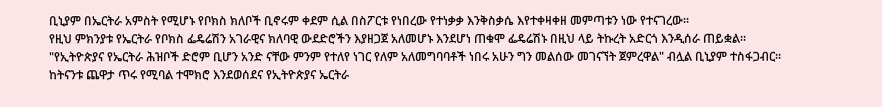ቢኒያም በኤርትራ አምስት የሚሆኑ የቦክስ ክለቦች ቢኖሩም ቀደም ሲል በስፖርቱ የነበረው የተነቃቃ እንቅስቃሴ እየተቀዛቀዘ መምጣቱን ነው የተናገረው።
የዚህ ምክንያቱ የኤርትራ የቦክስ ፌዴሬሽን አገራዊና ክለባዊ ውደድሮችን እያዘጋጀ አለመሆኑ እንደሆነ ጠቁሞ ፌዴሬሽኑ በዚህ ላይ ትኩረት አድርጎ እንዲሰራ ጠይቋል።
"የኢትዮጵያና የኤርትራ ሕዝቦች ድሮም ቢሆን አንድ ናቸው ምንም የተለየ ነገር የለም አለመግባባቶች ነበሩ አሁን ግን መልሰው መገናኘት ጀምረዋል" ብሏል ቢኒያም ተስፋጋብር።
ከትናንቱ ጨዋታ ጥሩ የሚባል ተሞክሮ እንደወሰደና የኢትዮጵያና ኤርትራ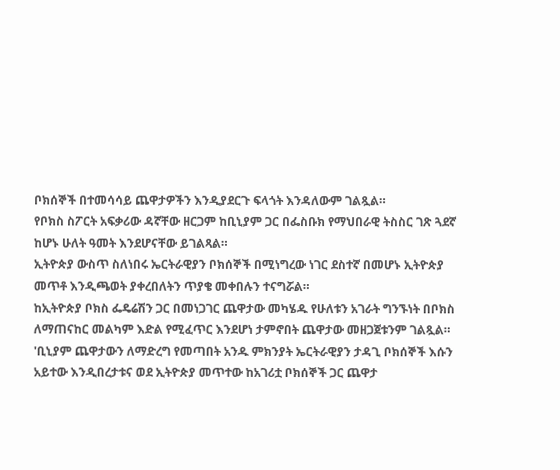ቦክሰኞች በተመሳሳይ ጨዋታዎችን እንዲያደርጉ ፍላጎት እንዳለውም ገልጿል።
የቦክስ ስፖርት አፍቃሪው ዳኛቸው ዘርጋም ከቢኒያም ጋር በፌስቡክ የማህበራዊ ትስስር ገጽ ጓደኛ ከሆኑ ሁለት ዓመት እንደሆናቸው ይገልጻል።
ኢትዮጵያ ውስጥ ስለነበሩ ኤርትራዊያን ቦክሰኞች በሚነግረው ነገር ደስተኛ በመሆኑ ኢትዮጵያ መጥቶ እንዲጫወት ያቀረበለትን ጥያቄ መቀበሉን ተናግሯል።
ከኢትዮጵያ ቦክስ ፌዴሬሽን ጋር በመነጋገር ጨዋታው መካሄዱ የሁለቱን አገራት ግንኙነት በቦክስ ለማጠናከር መልካም እድል የሚፈጥር እንደሆነ ታምኖበት ጨዋታው መዘጋጀቱንም ገልጿል።
'ቢኒያም ጨዋታውን ለማድረግ የመጣበት አንዱ ምክንያት ኤርትራዊያን ታዳጊ ቦክሰኞች እሱን አይተው እንዲበረታቱና ወደ ኢትዮጵያ መጥተው ከአገሪቷ ቦክሰኞች ጋር ጨዋታ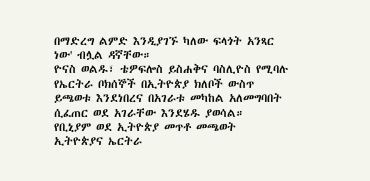በማድረግ ልምድ እንዲያገኙ ካለው ፍላጎት አንጻር ነው' ብሏል ዳኛቸው።
ዮናስ ወልዱ፣ ቴዎፍሎስ ይስሐቅና ባስሊዮስ የሚባሉ የኤርትራ ቦክሰኞች በኢትዮጵያ ክለቦች ውስጥ ይጫወቱ እንደነበረና በአገራቱ መካከል አለመግባበት ሲፈጠር ወደ አገራቸው እንደሄዱ ያወሳል።
የቢኒያም ወደ ኢትዮጵያ መጥቶ መጫወት ኢትዮጵያና ኤርትራ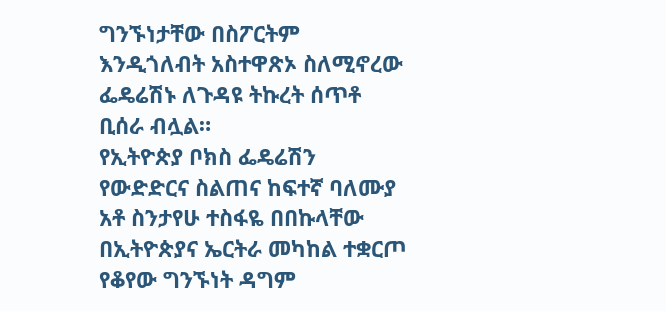ግንኙነታቸው በስፖርትም እንዲጎለብት አስተዋጽኦ ስለሚኖረው ፌዴሬሽኑ ለጉዳዩ ትኩረት ሰጥቶ ቢሰራ ብሏል።
የኢትዮጵያ ቦክስ ፌዴሬሽን የውድድርና ስልጠና ከፍተኛ ባለሙያ አቶ ስንታየሁ ተስፋዬ በበኩላቸው በኢትዮጵያና ኤርትራ መካከል ተቋርጦ የቆየው ግንኙነት ዳግም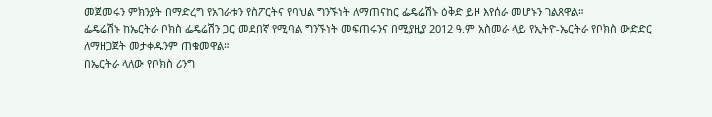መጀመሩን ምክንያት በማድረግ የአገራቱን የስፖርትና የባህል ግንኙነት ለማጠናከር ፌዴሬሽኑ ዕቅድ ይዞ እየሰራ መሆኑን ገልጸዋል።
ፌዴሬሽኑ ከኤርትራ ቦክስ ፌዴሬሽን ጋር መደበኛ የሚባል ግንኙነት መፍጠሩንና በሚያዚያ 2012 ዓ.ም አስመራ ላይ የኢትዮ-ኤርትራ የቦክስ ውድድር ለማዘጋጀት መታቀዱንም ጠቁመዋል።
በኤርትራ ላለው የቦክስ ሪንግ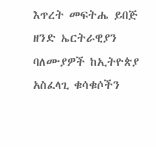እጥረት መፍትሔ ይበጅ ዘንድ ኤርትራዊያን ባለሙያዎች ከኢትዮጵያ አስፈላጊ ቁሳቁሶችን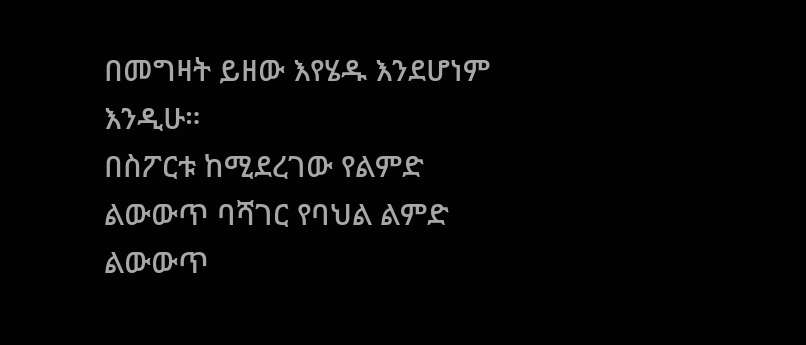በመግዛት ይዘው እየሄዱ እንደሆነም እንዲሁ።
በስፖርቱ ከሚደረገው የልምድ ልውውጥ ባሻገር የባህል ልምድ ልውውጥ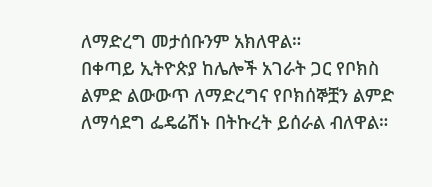ለማድረግ መታሰቡንም አክለዋል።
በቀጣይ ኢትዮጵያ ከሌሎች አገራት ጋር የቦክስ ልምድ ልውውጥ ለማድረግና የቦክሰኞቿን ልምድ ለማሳደግ ፌዴሬሽኑ በትኩረት ይሰራል ብለዋል።